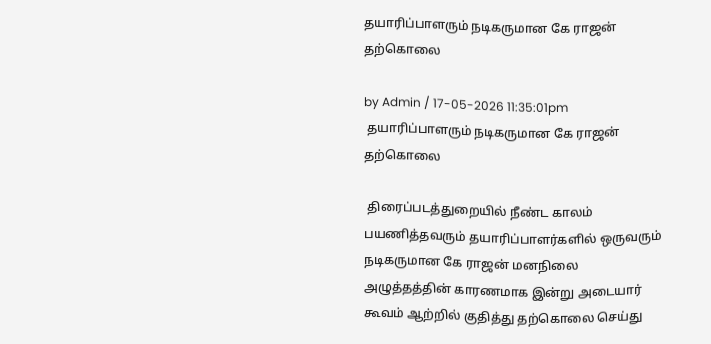தயாரிப்பாளரும் நடிகருமான கே ராஜன் தற்கொலை

by Admin / 17-05-2026 11:35:01pm
 தயாரிப்பாளரும் நடிகருமான கே ராஜன்  தற்கொலை

 திரைப்படத்துறையில் நீண்ட காலம் பயணித்தவரும் தயாரிப்பாளர்களில் ஒருவரும் நடிகருமான கே ராஜன் மனநிலை அழுத்தத்தின் காரணமாக இன்று அடையார் கூவம் ஆற்றில் குதித்து தற்கொலை செய்து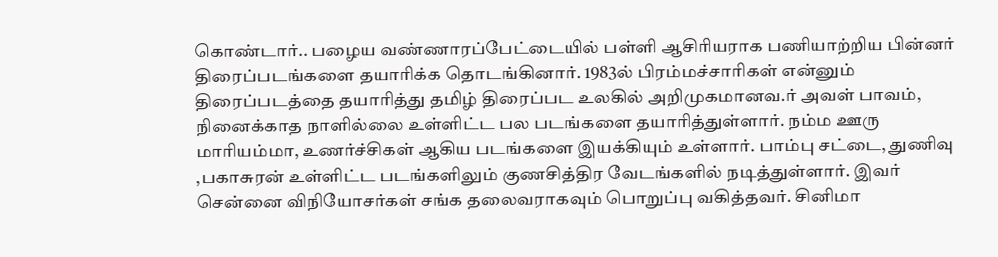கொண்டார்.. பழைய வண்ணாரப்பேட்டையில் பள்ளி ஆசிரியராக பணியாற்றிய பின்னர் திரைப்படங்களை தயாரிக்க தொடங்கினார். 1983ல் பிரம்மச்சாரிகள் என்னும் திரைப்படத்தை தயாரித்து தமிழ் திரைப்பட உலகில் அறிமுகமானவ.ர் அவள் பாவம், நினைக்காத நாளில்லை உள்ளிட்ட பல படங்களை தயாரித்துள்ளார். நம்ம ஊரு மாரியம்மா, உணர்ச்சிகள் ஆகிய படங்களை இயக்கியும் உள்ளார். பாம்பு சட்டை, துணிவு ,பகாசுரன் உள்ளிட்ட படங்களிலும் குணசித்திர வேடங்களில் நடித்துள்ளார். இவர் சென்னை விநியோசர்கள் சங்க தலைவராகவும் பொறுப்பு வகித்தவர். சினிமா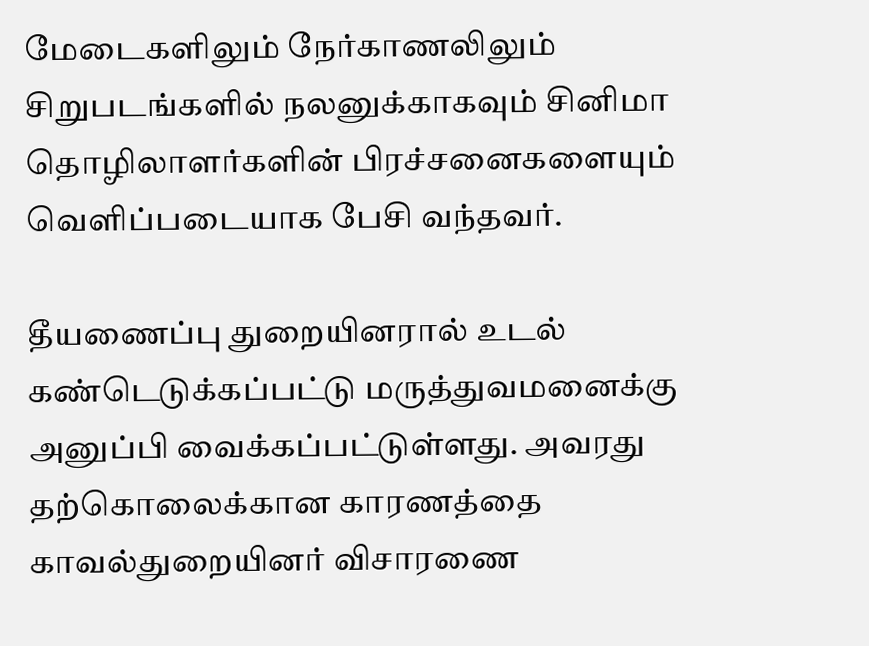மேடைகளிலும் நேர்காணலிலும் சிறுபடங்களில் நலனுக்காகவும் சினிமா தொழிலாளர்களின் பிரச்சனைகளையும் வெளிப்படையாக பேசி வந்தவர்.

தீயணைப்பு துறையினரால் உடல் கண்டெடுக்கப்பட்டு மருத்துவமனைக்கு அனுப்பி வைக்கப்பட்டுள்ளது. அவரது தற்கொலைக்கான காரணத்தை காவல்துறையினர் விசாரணை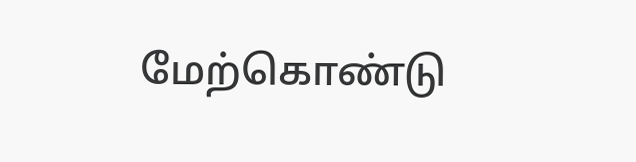மேற்கொண்டு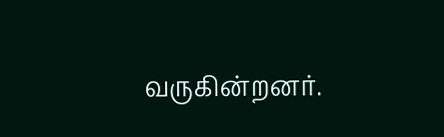வருகின்றனர்.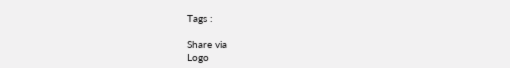Tags :

Share via
Logo